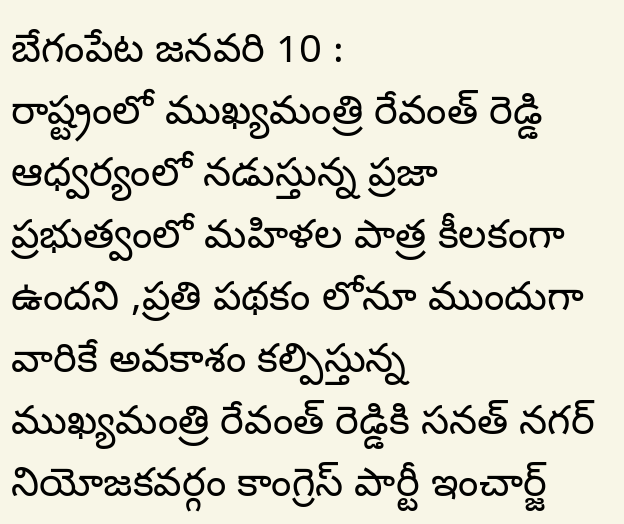బేగంపేట జనవరి 10 :
రాష్ట్రంలో ముఖ్యమంత్రి రేవంత్ రెడ్డి ఆధ్వర్యంలో నడుస్తున్న ప్రజా ప్రభుత్వంలో మహిళల పాత్ర కీలకంగా ఉందని ,ప్రతి పథకం లోనూ ముందుగా వారికే అవకాశం కల్పిస్తున్న ముఖ్యమంత్రి రేవంత్ రెడ్డికి సనత్ నగర్ నియోజకవర్గం కాంగ్రెస్ పార్టీ ఇంచార్జ్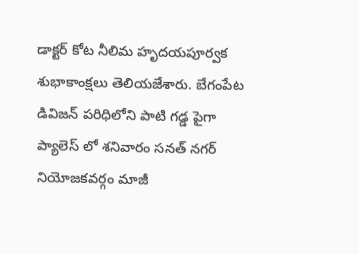డాక్టర్ కోట నీలిమ హృదయపూర్వక శుభాకాంక్షలు తెలియజేశారు. బేగంపేట డివిజన్ పరిధిలోని పాటి గడ్డ పైగా ప్యాలెస్ లో శనివారం సనత్ నగర్ నియోజకవర్గం మాజీ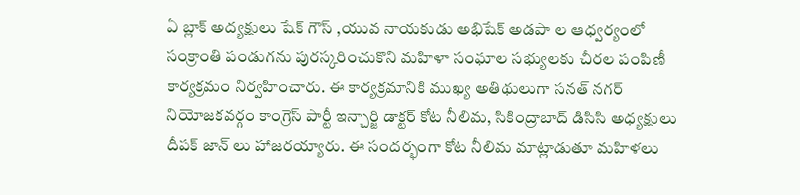ఏ బ్లాక్ అద్యక్షులు షేక్ గౌస్ ,యువ నాయకుడు అభిషేక్ అడపా ల ఆధ్వర్యంలో సంక్రాంతి పండుగను పురస్కరించుకొని మహిళా సంఘాల సభ్యులకు చీరల పంపిణీ కార్యక్రమం నిర్వహించారు. ఈ కార్యక్రమానికి ముఖ్య అతిథులుగా సనత్ నగర్ నియోజకవర్గం కాంగ్రెస్ పార్టీ ఇన్చార్జి డాక్టర్ కోట నీలిమ, సికింద్రాబాద్ డిసిసి అధ్యక్షులు దీపక్ జాన్ లు హాజరయ్యారు. ఈ సందర్భంగా కోట నీలిమ మాట్లాడుతూ మహిళలు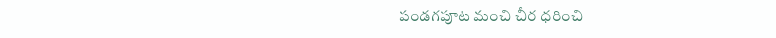పండగపూట మంచి చీర ధరించి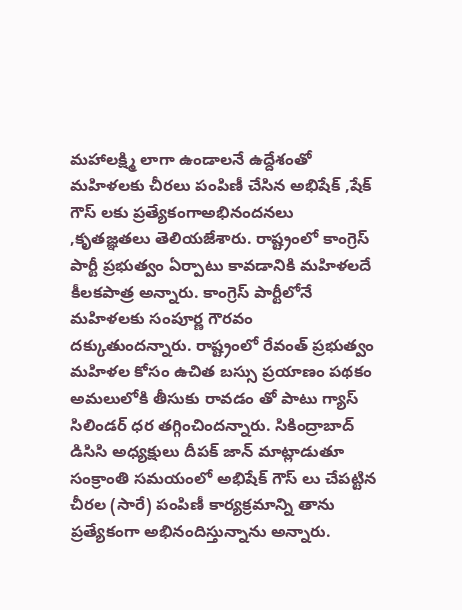మహాలక్ష్మి లాగా ఉండాలనే ఉద్దేశంతో మహిళలకు చీరలు పంపిణీ చేసిన అభిషేక్ ,షేక్ గౌస్ లకు ప్రత్యేకంగాఅభినందనలు ,కృతజ్ఞతలు తెలియజేశారు. రాష్ట్రంలో కాంగ్రెస్ పార్టీ ప్రభుత్వం ఏర్పాటు కావడానికి మహిళలదే కీలకపాత్ర అన్నారు. కాంగ్రెస్ పార్టీలోనే మహిళలకు సంపూర్ణ గౌరవం దక్కుతుందన్నారు. రాష్ట్రంలో రేవంత్ ప్రభుత్వం మహిళల కోసం ఉచిత బస్సు ప్రయాణం పథకం అమలులోకి తీసుకు రావడం తో పాటు గ్యాస్ సిలిండర్ ధర తగ్గించిందన్నారు. సికింద్రాబాద్ డిసిసి అధ్యక్షులు దీపక్ జాన్ మాట్లాడుతూ సంక్రాంతి సమయంలో అభిషేక్ గౌస్ లు చేపట్టిన చీరల (సారే) పంపిణీ కార్యక్రమాన్ని తాను ప్రత్యేకంగా అభినందిస్తున్నాను అన్నారు.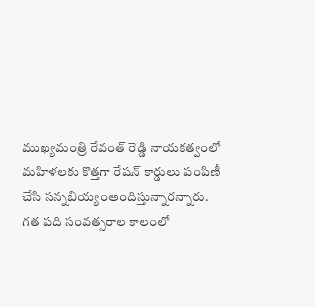ముఖ్యమంత్రి రేవంత్ రెడ్డి నాయకత్వంలో మహిళలకు కొత్తగా రేషన్ కార్డులు పంపిణీ చేసి సన్నబియ్యంఅందిస్తున్నారన్నారు. గత పది సంవత్సరాల కాలంలో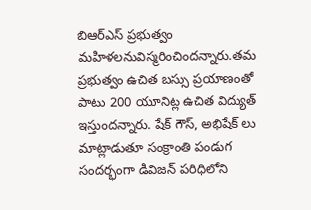బిఆర్ఎస్ ప్రభుత్వం మహిళలనువిస్మరించిందన్నారు.తమ ప్రభుత్వం ఉచిత బస్సు ప్రయాణంతో పాటు 200 యూనిట్ల ఉచిత విద్యుత్ ఇస్తుందన్నారు. షేక్ గౌస్, అభిషేక్ లు మాట్లాడుతూ సంక్రాంతి పండుగ సందర్భంగా డివిజన్ పరిధిలోని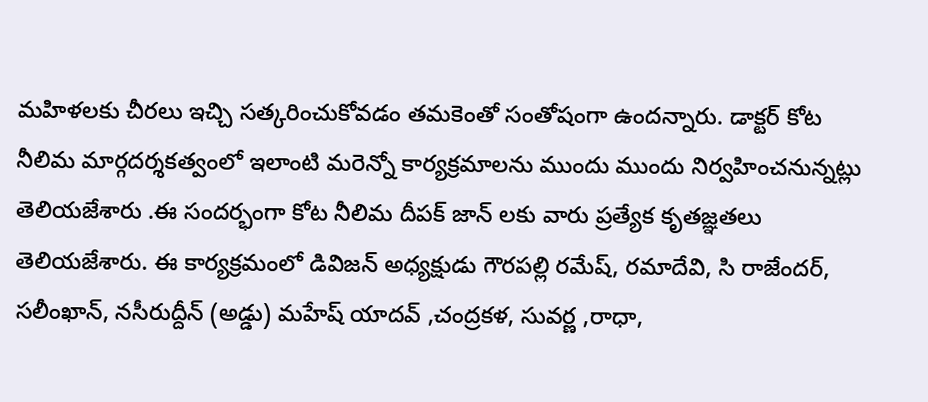మహిళలకు చీరలు ఇచ్చి సత్కరించుకోవడం తమకెంతో సంతోషంగా ఉందన్నారు. డాక్టర్ కోట నీలిమ మార్గదర్శకత్వంలో ఇలాంటి మరెన్నో కార్యక్రమాలను ముందు ముందు నిర్వహించనున్నట్లు తెలియజేశారు .ఈ సందర్భంగా కోట నీలిమ దీపక్ జాన్ లకు వారు ప్రత్యేక కృతజ్ఞతలు తెలియజేశారు. ఈ కార్యక్రమంలో డివిజన్ అధ్యక్షుడు గౌరపల్లి రమేష్, రమాదేవి, సి రాజేందర్, సలీంఖాన్, నసీరుద్దీన్ (అడ్డు) మహేష్ యాదవ్ ,చంద్రకళ, సువర్ణ ,రాధా,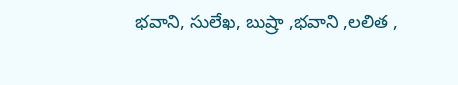భవాని, సులేఖ, బుష్రా ,భవాని ,లలిత ,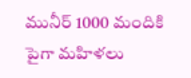మునీర్ 1000 మందికి పైగా మహిళలు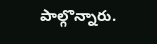పాల్గొన్నారు.